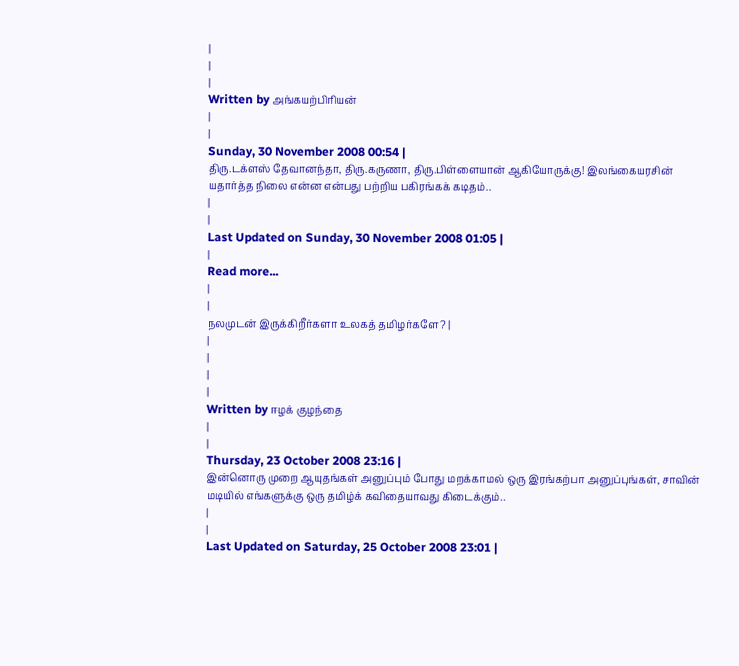|
|
|
Written by அங்கயற்பிரியன்
|
|
Sunday, 30 November 2008 00:54 |
திரு.டக்ளஸ் தேவானந்தா, திரு.கருணா, திரு.பிள்ளையான் ஆகியோருக்கு! இலங்கையரசின் யதார்த்த நிலை என்ன என்பது பற்றிய பகிரங்கக் கடிதம்..
|
|
Last Updated on Sunday, 30 November 2008 01:05 |
|
Read more...
|
|
நலமுடன் இருக்கிறீர்களா உலகத் தமிழர்களே? |
|
|
|
|
Written by ஈழக் குழந்தை
|
|
Thursday, 23 October 2008 23:16 |
இன்னொரு முறை ஆயுதங்கள் அனுப்பும் போது மறக்காமல் ஒரு இரங்கற்பா அனுப்புங்கள், சாவின் மடியில் எங்களுக்கு ஒரு தமிழ்க் கவிதையாவது கிடைக்கும்..
|
|
Last Updated on Saturday, 25 October 2008 23:01 |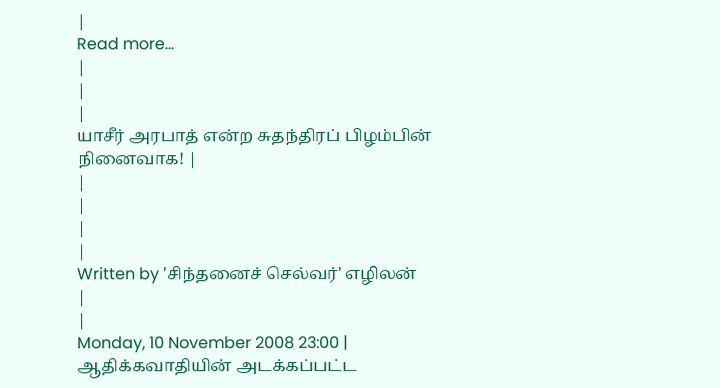|
Read more...
|
|
|
யாசீர் அரபாத் என்ற சுதந்திரப் பிழம்பின் நினைவாக! |
|
|
|
|
Written by 'சிந்தனைச் செல்வர்' எழிலன்
|
|
Monday, 10 November 2008 23:00 |
ஆதிக்கவாதியின் அடக்கப்பட்ட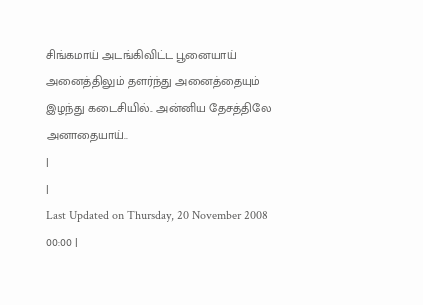சிங்கமாய் அடங்கிவிட்ட பூனையாய் அனைத்திலும் தளர்ந்து அனைத்தையும் இழந்து கடைசியில்.. அன்னிய தேசத்திலே அனாதையாய்..
|
|
Last Updated on Thursday, 20 November 2008 00:00 |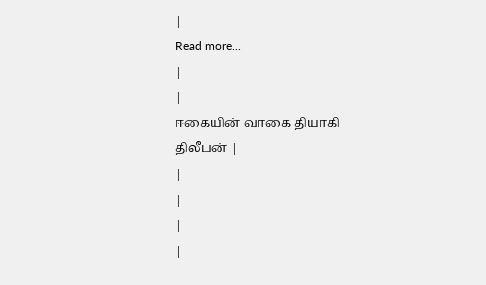|
Read more...
|
|
ஈகையின் வாகை தியாகி திலீபன் |
|
|
|
|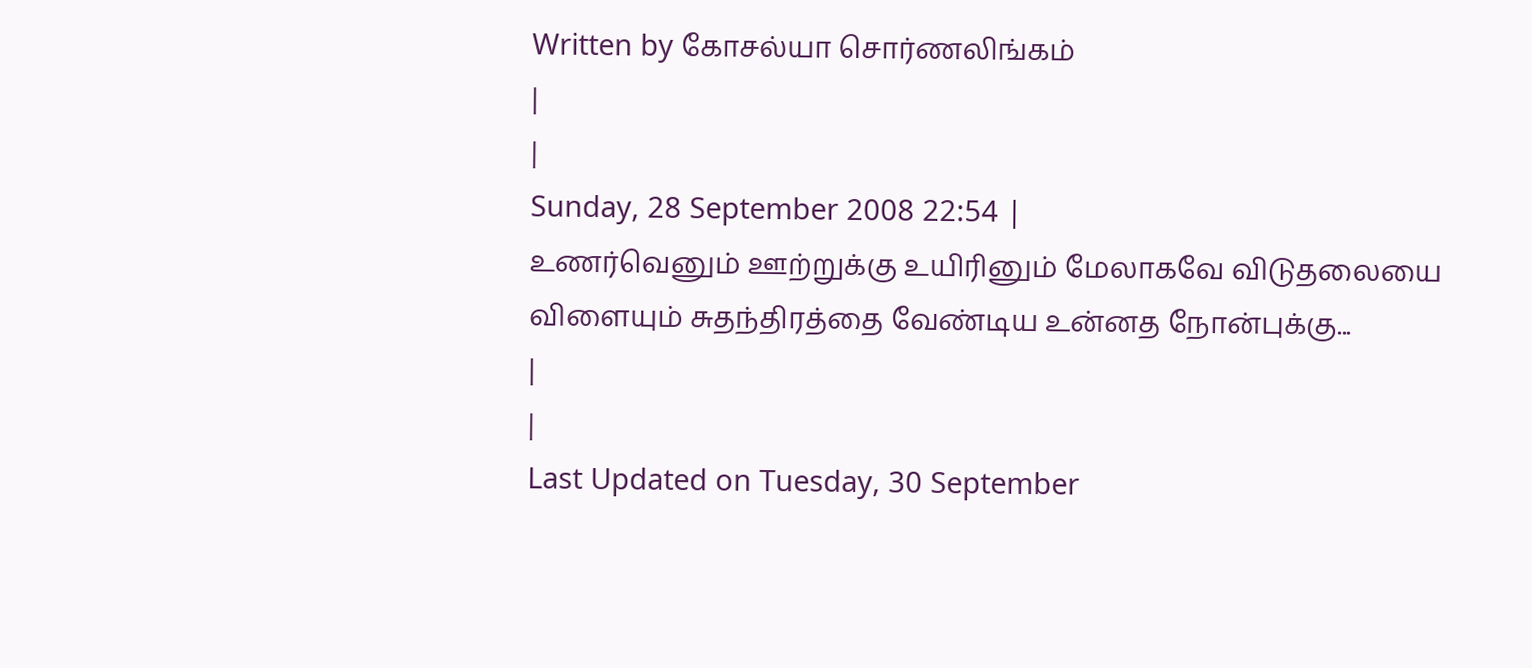Written by கோசல்யா சொர்ணலிங்கம்
|
|
Sunday, 28 September 2008 22:54 |
உணர்வெனும் ஊற்றுக்கு உயிரினும் மேலாகவே விடுதலையை விளையும் சுதந்திரத்தை வேண்டிய உன்னத நோன்புக்கு...
|
|
Last Updated on Tuesday, 30 September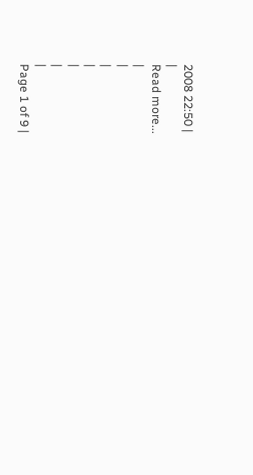2008 22:50 |
|
Read more...
|
|
|
|
|
|
|
Page 1 of 9 |